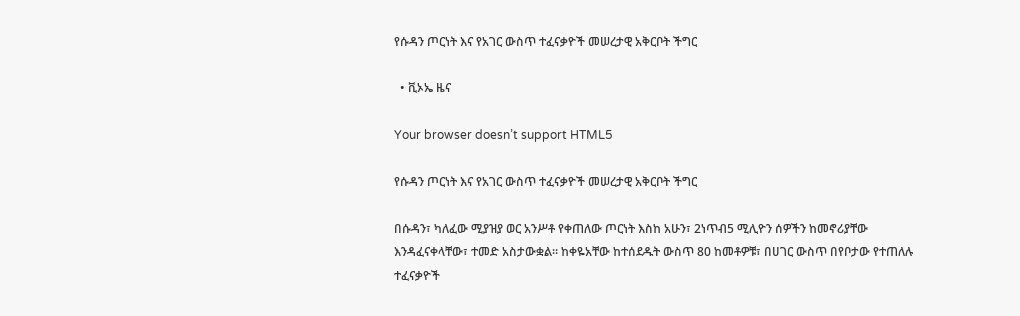የሱዳን ጦርነት እና የአገር ውስጥ ተፈናቃዮች መሠረታዊ አቅርቦት ችግር

  • ቪኦኤ ዜና

Your browser doesn’t support HTML5

የሱዳን ጦርነት እና የአገር ውስጥ ተፈናቃዮች መሠረታዊ አቅርቦት ችግር

በሱዳን፣ ካለፈው ሚያዝያ ወር አንሥቶ የቀጠለው ጦርነት እስከ አሁን፣ 2ነጥብ5 ሚሊዮን ሰዎችን ከመኖሪያቸው እንዳፈናቀላቸው፣ ተመድ አስታውቋል። ከቀዬአቸው ከተሰደዱት ውስጥ 80 ከመቶዎቹ፣ በሀገር ውስጥ በየቦታው የተጠለሉ ተፈናቃዮች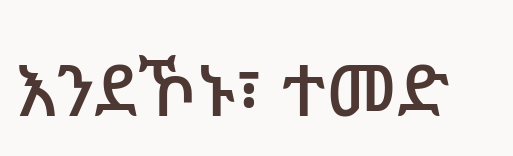እንደኾኑ፣ ተመድ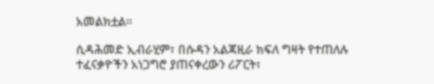አመልክቷል።

ሲዳሕመድ ኢብራሂም፣ በሱዳን አልጃዚራ ክፍለ ግዛት የተጠለሉ ተፈናቃዮችን አነጋግሮ ያጠናቀረውን ሪፖርት፣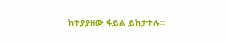ከተያያዘው ፋይል ይከታተሉ።